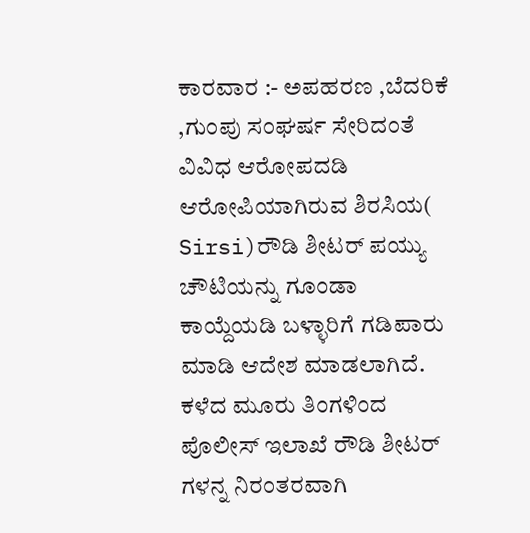ಕಾರವಾರ :- ಅಪಹರಣ ,ಬೆದರಿಕೆ ,ಗುಂಪು ಸಂಘರ್ಷ ಸೇರಿದಂತೆ ವಿವಿಧ ಆರೋಪದಡಿ ಆರೋಪಿಯಾಗಿರುವ ಶಿರಸಿಯ( Sirsi)ರೌಡಿ ಶೀಟರ್ ಪಯ್ಯು ಚೌಟಿಯನ್ನು ಗೂಂಡಾ ಕಾಯ್ದೆಯಡಿ ಬಳ್ಳಾರಿಗೆ ಗಡಿಪಾರು ಮಾಡಿ ಆದೇಶ ಮಾಡಲಾಗಿದೆ.
ಕಳೆದ ಮೂರು ತಿಂಗಳಿಂದ ಪೊಲೀಸ್ ಇಲಾಖೆ ರೌಡಿ ಶೀಟರ್ ಗಳನ್ನ ನಿರಂತರವಾಗಿ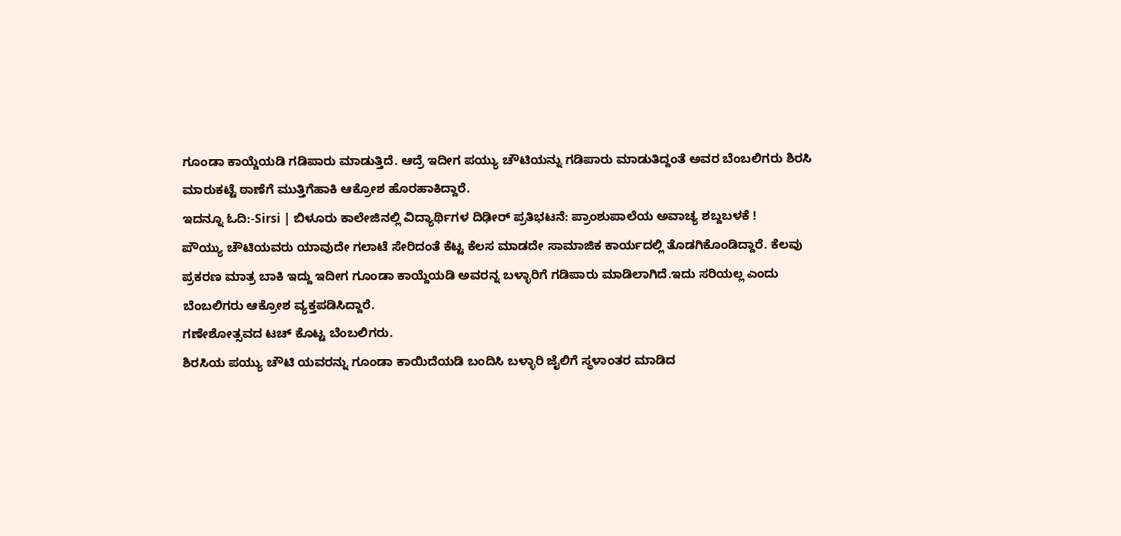ಗೂಂಡಾ ಕಾಯ್ದೆಯಡಿ ಗಡಿಪಾರು ಮಾಡುತ್ತಿದೆ. ಆದ್ರೆ ಇದೀಗ ಪಯ್ಯು ಚೌಟಿಯನ್ನು ಗಡಿಪಾರು ಮಾಡುತಿದ್ದಂತೆ ಅವರ ಬೆಂಬಲಿಗರು ಶಿರಸಿ ಮಾರುಕಟ್ಟೆ ಠಾಣೆಗೆ ಮುತ್ತಿಗೆಹಾಕಿ ಆಕ್ರೋಶ ಹೊರಹಾಕಿದ್ದಾರೆ.
ಇದನ್ನೂ ಓದಿ:-Sirsi | ಬಿಳೂರು ಕಾಲೇಜಿನಲ್ಲಿ ವಿದ್ಯಾರ್ಥಿಗಳ ದಿಢೀರ್ ಪ್ರತಿಭಟನೆ: ಪ್ರಾಂಶುಪಾಲೆಯ ಅವಾಚ್ಯ ಶಬ್ದಬಳಕೆ !
ಪೌಯ್ಯು ಚೌಟಿಯವರು ಯಾವುದೇ ಗಲಾಟೆ ಸೇರಿದಂತೆ ಕೆಟ್ಟ ಕೆಲಸ ಮಾಡದೇ ಸಾಮಾಜಿಕ ಕಾರ್ಯದಲ್ಲಿ ತೊಡಗಿಕೊಂಡಿದ್ದಾರೆ. ಕೆಲವು ಪ್ರಕರಣ ಮಾತ್ರ ಬಾಕಿ ಇದ್ದು ಇದೀಗ ಗೂಂಡಾ ಕಾಯ್ದೆಯಡಿ ಅವರನ್ನ ಬಳ್ಳಾರಿಗೆ ಗಡಿಪಾರು ಮಾಡಿಲಾಗಿದೆ.ಇದು ಸರಿಯಲ್ಲ ಎಂದು ಬೆಂಬಲಿಗರು ಆಕ್ರೋಶ ವ್ಯಕ್ತಪಡಿಸಿದ್ದಾರೆ.
ಗಣೇಶೋತ್ಸವದ ಟಚ್ ಕೊಟ್ಟ ಬೆಂಬಲಿಗರು.
ಶಿರಸಿಯ ಪಯ್ಯು ಚೌಟಿ ಯವರನ್ನು ಗೂಂಡಾ ಕಾಯಿದೆಯಡಿ ಬಂದಿಸಿ ಬಳ್ಳಾರಿ ಜೈಲಿಗೆ ಸ್ಥಳಾಂತರ ಮಾಡಿದ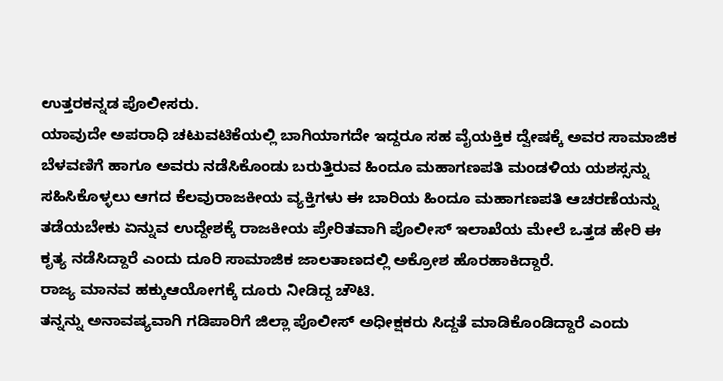ಉತ್ತರಕನ್ನಡ ಪೊಲೀಸರು.
ಯಾವುದೇ ಅಪರಾಧಿ ಚಟುವಟಿಕೆಯಲ್ಲಿ ಬಾಗಿಯಾಗದೇ ಇದ್ದರೂ ಸಹ ವೈಯಕ್ತಿಕ ದ್ವೇಷಕ್ಕೆ ಅವರ ಸಾಮಾಜಿಕ ಬೆಳವಣಿಗೆ ಹಾಗೂ ಅವರು ನಡೆಸಿಕೊಂಡು ಬರುತ್ತಿರುವ ಹಿಂದೂ ಮಹಾಗಣಪತಿ ಮಂಡಳಿಯ ಯಶಸ್ಸನ್ನು ಸಹಿಸಿಕೊಳ್ಳಲು ಆಗದ ಕೆಲವುರಾಜಕೀಯ ವ್ಯಕ್ತಿಗಳು ಈ ಬಾರಿಯ ಹಿಂದೂ ಮಹಾಗಣಪತಿ ಆಚರಣೆಯನ್ನು ತಡೆಯಬೇಕು ಏನ್ನುವ ಉದ್ದೇಶಕ್ಕೆ ರಾಜಕೀಯ ಪ್ರೇರಿತವಾಗಿ ಪೊಲೀಸ್ ಇಲಾಖೆಯ ಮೇಲೆ ಒತ್ತಡ ಹೇರಿ ಈ ಕೃತ್ಯ ನಡೆಸಿದ್ದಾರೆ ಎಂದು ದೂರಿ ಸಾಮಾಜಿಕ ಜಾಲತಾಣದಲ್ಲಿ ಅಕ್ರೋಶ ಹೊರಹಾಕಿದ್ದಾರೆ.
ರಾಜ್ಯ ಮಾನವ ಹಕ್ಕುಆಯೋಗಕ್ಕೆ ದೂರು ನೀಡಿದ್ದ ಚೌಟಿ.
ತನ್ನನ್ನು ಅನಾವಷ್ಯವಾಗಿ ಗಡಿಪಾರಿಗೆ ಜಿಲ್ಲಾ ಪೊಲೀಸ್ ಅಧೀಕ್ಷಕರು ಸಿದ್ದತೆ ಮಾಡಿಕೊಂಡಿದ್ದಾರೆ ಎಂದು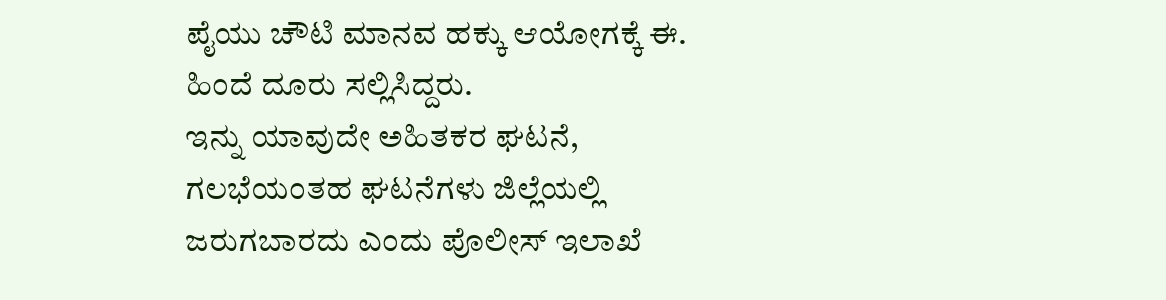ಪೈಯು ಚೌಟಿ ಮಾನವ ಹಕ್ಕು ಆಯೋಗಕ್ಕೆ ಈ. ಹಿಂದೆ ದೂರು ಸಲ್ಲಿಸಿದ್ದರು.
ಇನ್ನು ಯಾವುದೇ ಅಹಿತಕರ ಘಟನೆ, ಗಲಭೆಯಂತಹ ಘಟನೆಗಳು ಜಿಲ್ಲೆಯಲ್ಲಿ ಜರುಗಬಾರದು ಎಂದು ಪೊಲೀಸ್ ಇಲಾಖೆ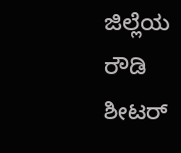ಜಿಲ್ಲೆಯ ರೌಡಿ ಶೀಟರ್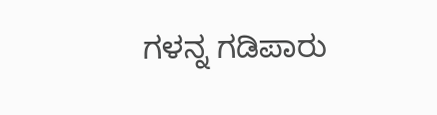ಗಳನ್ನ ಗಡಿಪಾರು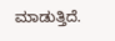ಮಾಡುತ್ತಿದೆ.